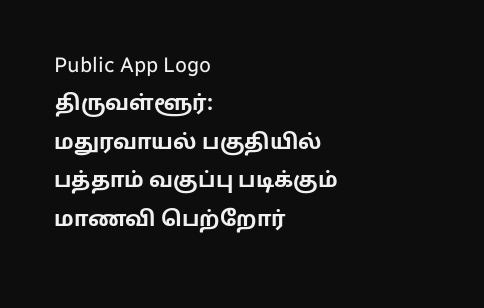Public App Logo
திருவள்ளூர்: மதுரவாயல் பகுதியில் பத்தாம் வகுப்பு படிக்கும் மாணவி பெற்றோர்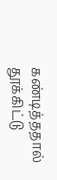கண்டித்ததால் தூக்கிட்டு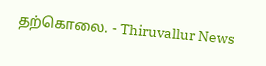தற்கொலை. - Thiruvallur News